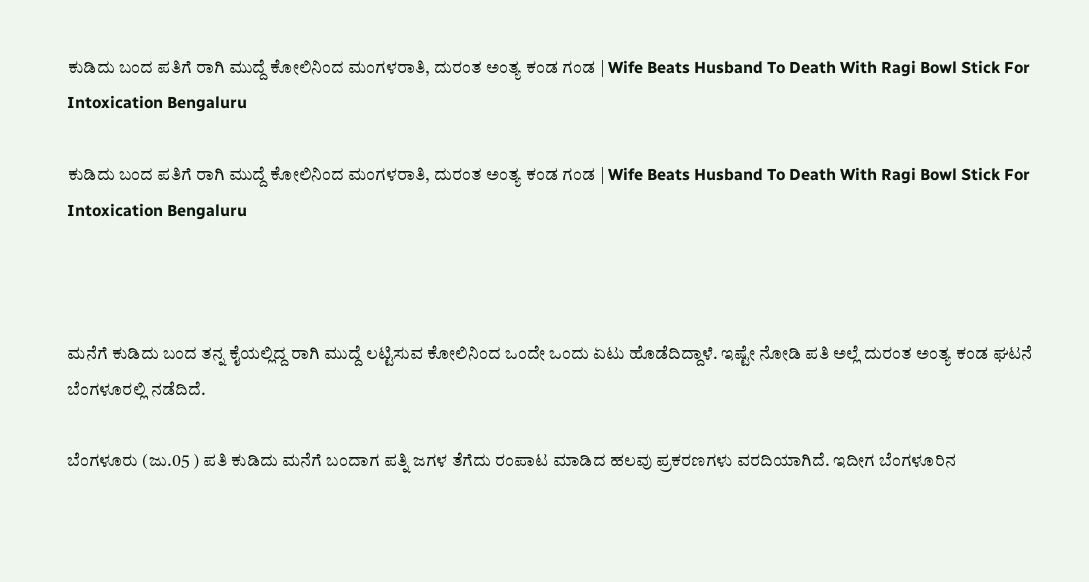ಕುಡಿದು ಬಂದ ಪತಿಗೆ ರಾಗಿ ಮುದ್ದೆ ಕೋಲಿನಿಂದ ಮಂಗಳರಾತಿ, ದುರಂತ ಅಂತ್ಯ ಕಂಡ ಗಂಡ | Wife Beats Husband To Death With Ragi Bowl Stick For Intoxication Bengaluru

ಕುಡಿದು ಬಂದ ಪತಿಗೆ ರಾಗಿ ಮುದ್ದೆ ಕೋಲಿನಿಂದ ಮಂಗಳರಾತಿ, ದುರಂತ ಅಂತ್ಯ ಕಂಡ ಗಂಡ | Wife Beats Husband To Death With Ragi Bowl Stick For Intoxication Bengaluru



ಮನೆಗೆ ಕುಡಿದು ಬಂದ ತನ್ನ ಕೈಯಲ್ಲಿದ್ದ ರಾಗಿ ಮುದ್ದೆ ಲಟ್ಟಿಸುವ ಕೋಲಿನಿಂದ ಒಂದೇ ಒಂದು ಏಟು ಹೊಡೆದಿದ್ದಾಳೆ. ಇಷ್ಟೇ ನೋಡಿ ಪತಿ ಅಲ್ಲೆ ದುರಂತ ಅಂತ್ಯ ಕಂಡ ಘಟನೆ ಬೆಂಗಳೂರಲ್ಲಿ ನಡೆದಿದೆ.

ಬೆಂಗಳೂರು (ಜು.05 ) ಪತಿ ಕುಡಿದು ಮನೆಗೆ ಬಂದಾಗ ಪತ್ನಿ ಜಗಳ ತೆಗೆದು ರಂಪಾಟ ಮಾಡಿದ ಹಲವು ಪ್ರಕರಣಗಳು ವರದಿಯಾಗಿದೆ. ಇದೀಗ ಬೆಂಗಳೂರಿನ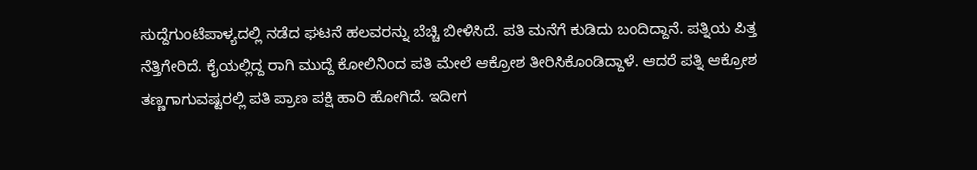ಸುದ್ದೆಗುಂಟೆಪಾಳ್ಯದಲ್ಲಿ ನಡೆದ ಘಟನೆ ಹಲವರನ್ನು ಬೆಚ್ಚಿ ಬೀಳಿಸಿದೆ. ಪತಿ ಮನೆಗೆ ಕುಡಿದು ಬಂದಿದ್ದಾನೆ. ಪತ್ನಿಯ ಪಿತ್ತ ನೆತ್ತಿಗೇರಿದೆ. ಕೈಯಲ್ಲಿದ್ದ ರಾಗಿ ಮುದ್ದೆ ಕೋಲಿನಿಂದ ಪತಿ ಮೇಲೆ ಆಕ್ರೋಶ ತೀರಿಸಿಕೊಂಡಿದ್ದಾಳೆ. ಆದರೆ ಪತ್ನಿ ಆಕ್ರೋಶ ತಣ್ಣಗಾಗುವಷ್ಟರಲ್ಲಿ ಪತಿ ಪ್ರಾಣ ಪಕ್ಷಿ ಹಾರಿ ಹೋಗಿದೆ. ಇದೀಗ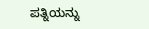ಪತ್ನಿಯನ್ನು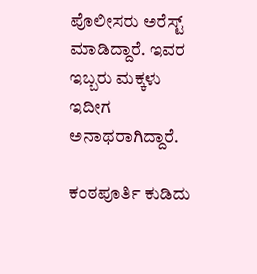ಪೊಲೀಸರು ಅರೆಸ್ಟ್ ಮಾಡಿದ್ದಾರೆ. ಇವರ ಇಬ್ಬರು ಮಕ್ಕಳು ಇದೀಗ ಅನಾಥರಾಗಿದ್ದಾರೆ.

ಕಂಠಪೂರ್ತಿ ಕುಡಿದು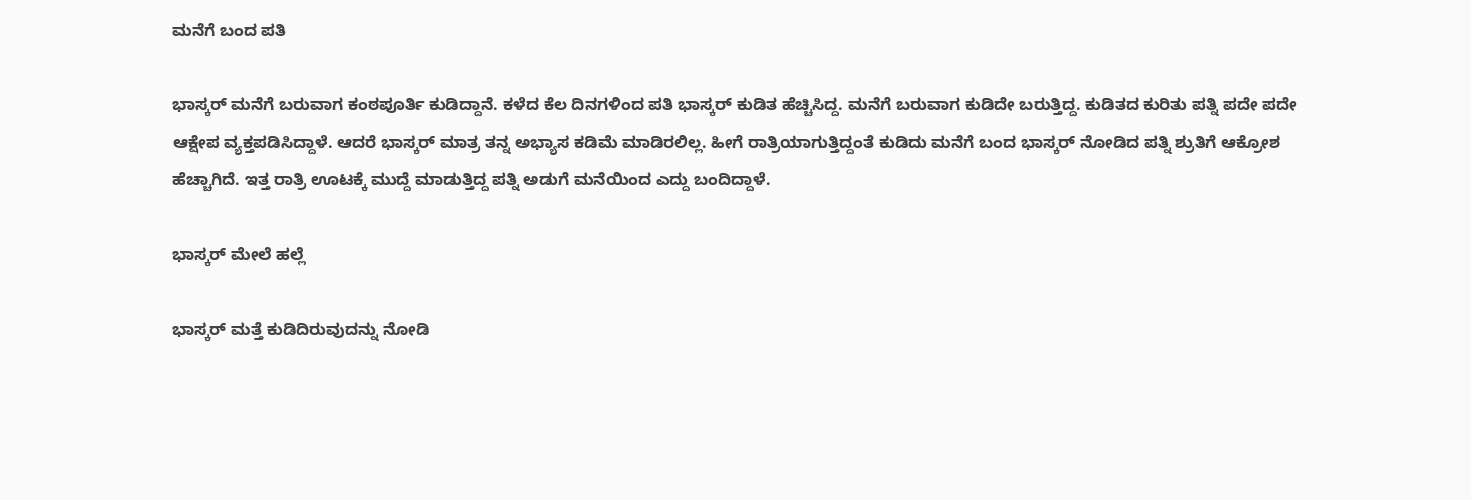ಮನೆಗೆ ಬಂದ ಪತಿ

ಭಾಸ್ಕರ್ ಮನೆಗೆ ಬರುವಾಗ ಕಂಠಪೂರ್ತಿ ಕುಡಿದ್ದಾನೆ. ಕಳೆದ ಕೆಲ ದಿನಗಳಿಂದ ಪತಿ ಭಾಸ್ಕರ್ ಕುಡಿತ ಹೆಚ್ಚಿಸಿದ್ದ. ಮನೆಗೆ ಬರುವಾಗ ಕುಡಿದೇ ಬರುತ್ತಿದ್ದ. ಕುಡಿತದ ಕುರಿತು ಪತ್ನಿ ಪದೇ ಪದೇ ಆಕ್ಷೇಪ ವ್ಯಕ್ತಪಡಿಸಿದ್ದಾಳೆ. ಆದರೆ ಭಾಸ್ಕರ್ ಮಾತ್ರ ತನ್ನ ಅಭ್ಯಾಸ ಕಡಿಮೆ ಮಾಡಿರಲಿಲ್ಲ. ಹೀಗೆ ರಾತ್ರಿಯಾಗುತ್ತಿದ್ದಂತೆ ಕುಡಿದು ಮನೆಗೆ ಬಂದ ಭಾಸ್ಕರ್ ನೋಡಿದ ಪತ್ನಿ ಶ್ರುತಿಗೆ ಆಕ್ರೋಶ ಹೆಚ್ಚಾಗಿದೆ. ಇತ್ತ ರಾತ್ರಿ ಊಟಕ್ಕೆ ಮುದ್ದೆ ಮಾಡುತ್ತಿದ್ದ ಪತ್ನಿ ಅಡುಗೆ ಮನೆಯಿಂದ ಎದ್ದು ಬಂದಿದ್ದಾಳೆ.

ಭಾಸ್ಕರ್ ಮೇಲೆ ಹಲ್ಲೆ

ಭಾಸ್ಕರ್ ಮತ್ತೆ ಕುಡಿದಿರುವುದನ್ನು ನೋಡಿ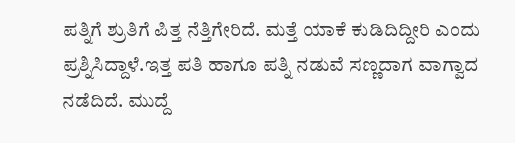ಪತ್ನಿಗೆ ಶ್ರುತಿಗೆ ಪಿತ್ತ ನೆತ್ತಿಗೇರಿದೆ. ಮತ್ತೆ ಯಾಕೆ ಕುಡಿದಿದ್ದೀರಿ ಎಂದು ಪ್ರಶ್ನಿಸಿದ್ದಾಳೆ.ಇತ್ತ ಪತಿ ಹಾಗೂ ಪತ್ನಿ ನಡುವೆ ಸಣ್ಣದಾಗ ವಾಗ್ವಾದ ನಡೆದಿದೆ. ಮುದ್ದೆ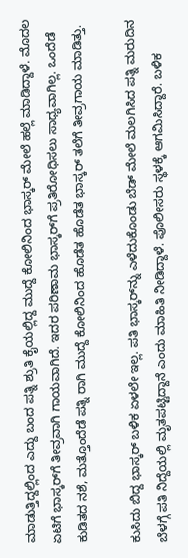ಮಾಡುತ್ತಿದ್ದಲ್ಲಿಂದ ಎದ್ದು ಬಂದ ಪತ್ನಿ ಶ್ರುತಿ ಕೈಯಲ್ಲಿದ್ದ ಮುದ್ದೆ ಕೋಲಿನಿಂದ ಭಾಸ್ಕರ್ ಮೇಲೆ ಹಲ್ಲೆ ಮಾಡಿದ್ದಾಳೆ. ಮೊದಲ ಏಟಿಗೆ ಭಾಸ್ಕರ್‌ಗೆ ತೀವ್ರವಾಗಿ ಗಾಯವಾಗಿದೆ. ಇದರ ಪರಿಣಾಮ ಭಾಸ್ಕರ್‌ಗೆ ಪ್ರತಿರೋಧಿಸಲು ಸಾಧ್ಯವಾಗಿಲ್ಲ. ಒಂದೆಡೆ ಕುಡಿತದ ನಶೆ, ಮತ್ತೊಂದೆಡೆ ಪತ್ನಿ ರಾಗಿ ಮುದ್ದೆ ಕೋಲಿನಿಂದ ಹೊಡೆತ ಹೊಡೆತ ಭಾಸ್ಕರ್ ತಲೆಗೆ ತೀವ್ರಗಾಯ ಮಾಡಿತ್ತು.

ಕುಸಿದು ಬಿದ್ದ ಭಾಸ್ಕರ್ ಬಳಿಕ ಏಳಲೇ ಇಲ್ಲ. ಪತಿ ಭಾಸ್ಕರ್‌ನ್ನು ಎಳೆದುಕೊಂಡು ಬೆಡ್ ಮೇಲೆ ಮಲಗಿಸಿದ ಪತ್ನಿ ಮರುದಿನ ಬೆಳಗ್ಗೆ ಪತಿ ನಿದ್ದೆಯಲ್ಲಿ ಮೃತಪಟ್ಟಿದ್ದಾನೆ ಎಂದು ಮಾಹಿತಿ ನೀಡಿದ್ದಾಳೆ. ಪೊಲೀಸರು ಸ್ಥಳಕ್ಕೆ ಆಗಮಿಸಿದ್ದಾರೆ. ಬಳಿಕ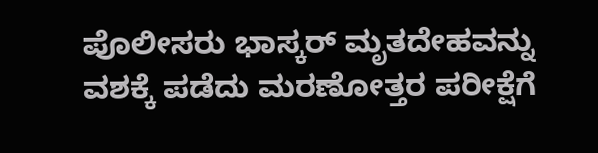ಪೊಲೀಸರು ಭಾಸ್ಕರ್ ಮೃತದೇಹವನ್ನು ವಶಕ್ಕೆ ಪಡೆದು ಮರಣೋತ್ತರ ಪರೀಕ್ಷೆಗೆ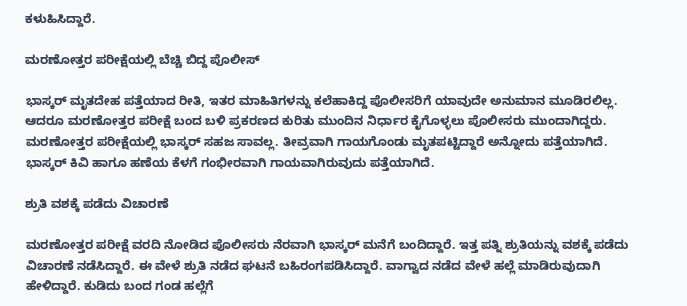ಕಳುಹಿಸಿದ್ದಾರೆ.

ಮರಣೋತ್ತರ ಪರೀಕ್ಷೆಯಲ್ಲಿ ಬೆಚ್ಚಿ ಬಿದ್ದ ಪೊಲೀಸ್

ಭಾಸ್ಕರ್ ಮೃತದೇಹ ಪತ್ತೆಯಾದ ರೀತಿ, ಇತರ ಮಾಹಿತಿಗಳನ್ನು ಕಲೆಹಾಕಿದ್ದ ಪೊಲೀಸರಿಗೆ ಯಾವುದೇ ಅನುಮಾನ ಮೂಡಿರಲಿಲ್ಲ. ಆದರೂ ಮರಣೋತ್ತರ ಪರೀಕ್ಷೆ ಬಂದ ಬಳಿ ಪ್ರಕರಣದ ಕುರಿತು ಮುಂದಿನ ನಿರ್ಧಾರ ಕೈಗೊಳ್ಳಲು ಪೊಲೀಸರು ಮುಂದಾಗಿದ್ದರು. ಮರಣೋತ್ತರ ಪರೀಕ್ಷೆಯಲ್ಲಿ ಭಾಸ್ಕರ್ ಸಹಜ ಸಾವಲ್ಲ. ತೀವ್ರವಾಗಿ ಗಾಯಗೊಂಡು ಮೃತಪಟ್ಟಿದ್ದಾರೆ ಅನ್ನೋದು ಪತ್ತೆಯಾಗಿದೆ. ಭಾಸ್ಕರ್ ಕಿವಿ ಹಾಗೂ ಹಣೆಯ ಕೆಳಗೆ ಗಂಭೀರವಾಗಿ ಗಾಯವಾಗಿರುವುದು ಪತ್ತೆಯಾಗಿದೆ.

ಶ್ರುತಿ ವಶಕ್ಕೆ ಪಡೆದು ವಿಚಾರಣೆ

ಮರಣೋತ್ತರ ಪರೀಕ್ಷೆ ವರದಿ ನೋಡಿದ ಪೊಲೀಸರು ನೆರವಾಗಿ ಭಾಸ್ಕರ್ ಮನೆಗೆ ಬಂದಿದ್ದಾರೆ. ಇತ್ತ ಪತ್ನಿ ಶ್ರುತಿಯನ್ನು ವಶಕ್ಕೆ ಪಡೆದು ವಿಚಾರಣೆ ನಡೆಸಿದ್ದಾರೆ. ಈ ವೇಳೆ ಶ್ರುತಿ ನಡೆದ ಘಟನೆ ಬಹಿರಂಗಪಡಿಸಿದ್ದಾರೆ. ವಾಗ್ವಾದ ನಡೆದ ವೇಳೆ ಹಲ್ಲೆ ಮಾಡಿರುವುದಾಗಿ ಹೇಳಿದ್ದಾರೆ. ಕುಡಿದು ಬಂದ ಗಂಡ ಹಲ್ಲೆಗೆ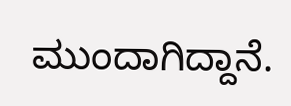ಮುಂದಾಗಿದ್ದಾನೆ.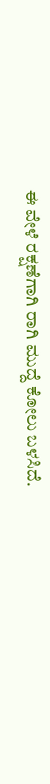ಈ ವೇಳೆ ರಕ್ಷಣೆಗಾಗಿ ರಾಗಿ ಮುದ್ದೆ ಕೋಲು ಬಳಸಿದೆ.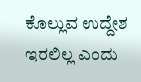ಕೊಲ್ಲುವ ಉದ್ದೇಶ ಇರಲಿಲ್ಲ ಎಂದು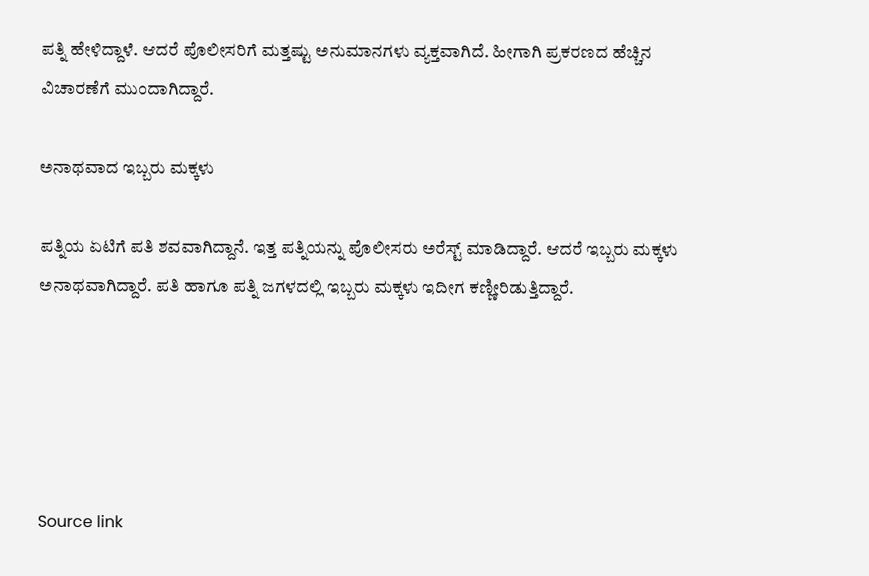ಪತ್ನಿ ಹೇಳಿದ್ದಾಳೆ. ಆದರೆ ಪೊಲೀಸರಿಗೆ ಮತ್ತಷ್ಟು ಅನುಮಾನಗಳು ವ್ಯಕ್ತವಾಗಿದೆ. ಹೀಗಾಗಿ ಪ್ರಕರಣದ ಹೆಚ್ಚಿನ ವಿಚಾರಣೆಗೆ ಮುಂದಾಗಿದ್ದಾರೆ.

ಅನಾಥವಾದ ಇಬ್ಬರು ಮಕ್ಕಳು

ಪತ್ನಿಯ ಏಟಿಗೆ ಪತಿ ಶವವಾಗಿದ್ದಾನೆ. ಇತ್ತ ಪತ್ನಿಯನ್ನು ಪೊಲೀಸರು ಅರೆಸ್ಟ್ ಮಾಡಿದ್ದಾರೆ. ಆದರೆ ಇಬ್ಬರು ಮಕ್ಕಳು ಅನಾಥವಾಗಿದ್ದಾರೆ. ಪತಿ ಹಾಗೂ ಪತ್ನಿ ಜಗಳದಲ್ಲಿ ಇಬ್ಬರು ಮಕ್ಕಳು ಇದೀಗ ಕಣ್ಣೀರಿಡುತ್ತಿದ್ದಾರೆ.





Source link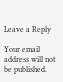Leave a Reply

Your email address will not be published.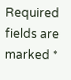Required fields are marked *